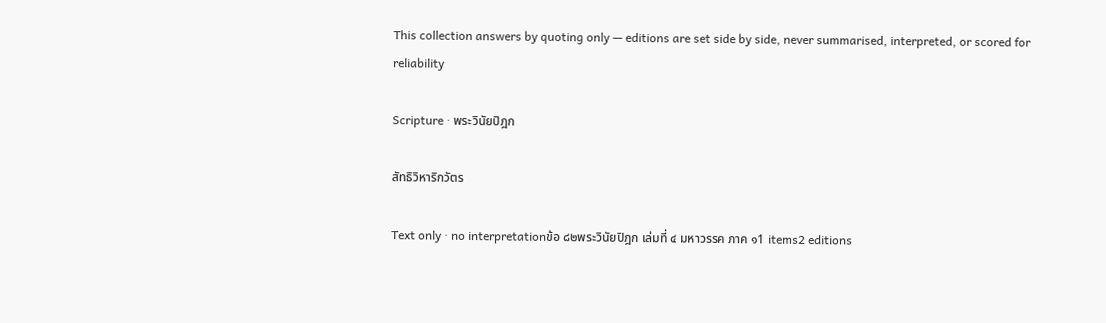This collection answers by quoting only — editions are set side by side, never summarised, interpreted, or scored for reliability

Scripture · พระวินัยปิฎก

สัทธิวิหาริกวัตร

Text only · no interpretationข้อ ๘๒พระวินัยปิฎก เล่มที่ ๔ มหาวรรค ภาค ๑1 items2 editions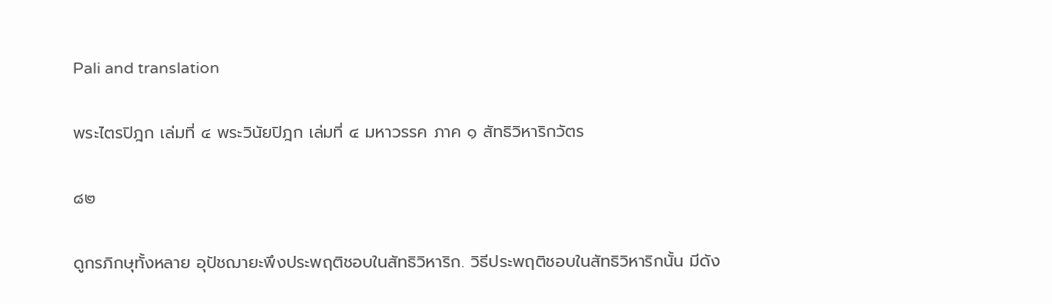Pali and translation

พระไตรปิฎก เล่มที่ ๔ พระวินัยปิฎก เล่มที่ ๔ มหาวรรค ภาค ๑ สัทธิวิหาริกวัตร

๘๒

ดูกรภิกษุทั้งหลาย อุปัชฌายะพึงประพฤติชอบในสัทธิวิหาริก. วิธีประพฤติชอบในสัทธิวิหาริกนั้น มีดัง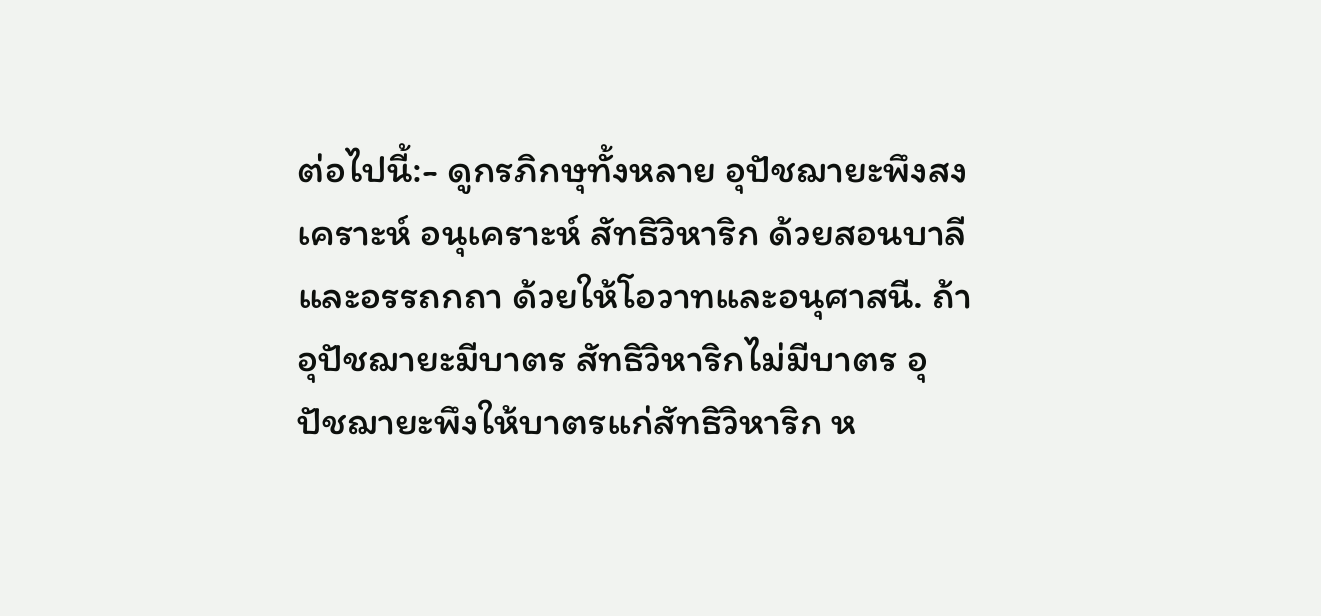ต่อไปนี้:- ดูกรภิกษุทั้งหลาย อุปัชฌายะพึงสงเคราะห์ อนุเคราะห์ สัทธิวิหาริก ด้วยสอนบาลี และอรรถกถา ด้วยให้โอวาทและอนุศาสนี. ถ้าอุปัชฌายะมีบาตร สัทธิวิหาริกไม่มีบาตร อุปัชฌายะพึงให้บาตรแก่สัทธิวิหาริก ห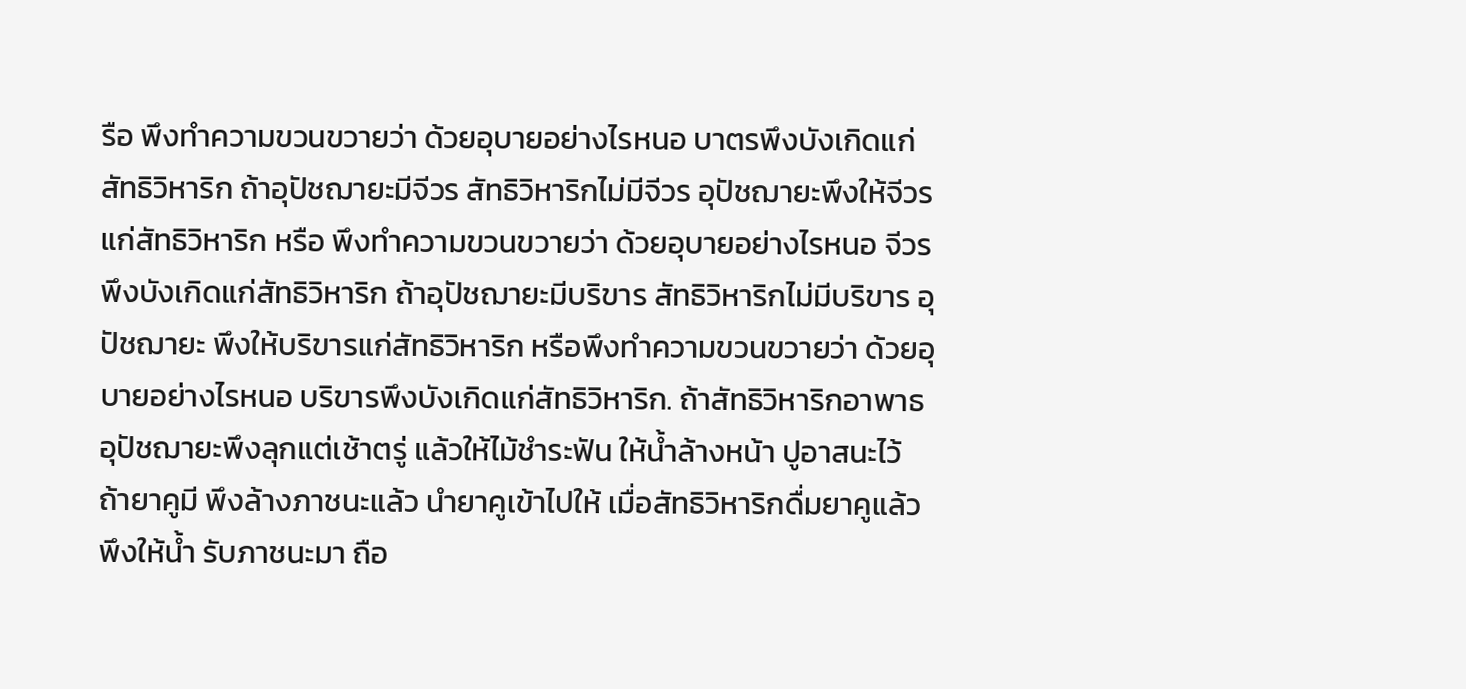รือ พึงทำความขวนขวายว่า ด้วยอุบายอย่างไรหนอ บาตรพึงบังเกิดแก่สัทธิวิหาริก ถ้าอุปัชฌายะมีจีวร สัทธิวิหาริกไม่มีจีวร อุปัชฌายะพึงให้จีวรแก่สัทธิวิหาริก หรือ พึงทำความขวนขวายว่า ด้วยอุบายอย่างไรหนอ จีวรพึงบังเกิดแก่สัทธิวิหาริก ถ้าอุปัชฌายะมีบริขาร สัทธิวิหาริกไม่มีบริขาร อุปัชฌายะ พึงให้บริขารแก่สัทธิวิหาริก หรือพึงทำความขวนขวายว่า ด้วยอุบายอย่างไรหนอ บริขารพึงบังเกิดแก่สัทธิวิหาริก. ถ้าสัทธิวิหาริกอาพาธ อุปัชฌายะพึงลุกแต่เช้าตรู่ แล้วให้ไม้ชำระฟัน ให้น้ำล้างหน้า ปูอาสนะไว้ ถ้ายาคูมี พึงล้างภาชนะแล้ว นำยาคูเข้าไปให้ เมื่อสัทธิวิหาริกดื่มยาคูแล้ว พึงให้น้ำ รับภาชนะมา ถือ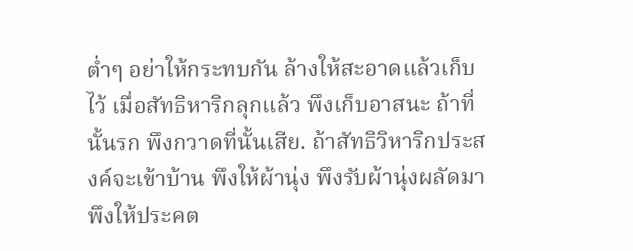ต่ำๆ อย่าให้กระทบกัน ล้างให้สะอาดแล้วเก็บไว้ เมื่อสัทธิหาริกลุกแล้ว พึงเก็บอาสนะ ถ้าที่นั้นรก พึงกวาดที่นั้นเสีย. ถ้าสัทธิวิหาริกประสงค์จะเข้าบ้าน พึงให้ผ้านุ่ง พึงรับผ้านุ่งผลัดมา พึงให้ประคต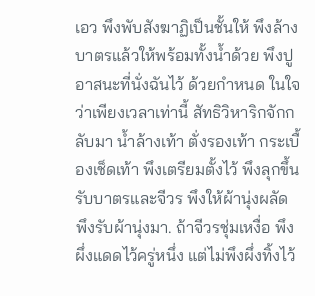เอว พึงพับสังฆาฏิเป็นชั้นให้ พึงล้างบาตรแล้วให้พร้อมทั้งน้ำด้วย พึงปูอาสนะที่นั่งฉันไว้ ด้วยกำหนด ในใจว่าเพียงเวลาเท่านี้ สัทธิวิหาริกจักกลับมา น้ำล้างเท้า ตั่งรองเท้า กระเบื้องเช็ดเท้า พึงเตรียมตั้งไว้ พึงลุกขึ้นรับบาตรและจีวร พึงให้ผ้านุ่งผลัด พึงรับผ้านุ่งมา. ถ้าจีวรชุ่มเหงื่อ พึงผึ่งแดดไว้ครู่หนึ่ง แต่ไม่พึงผึ่งทิ้งไว้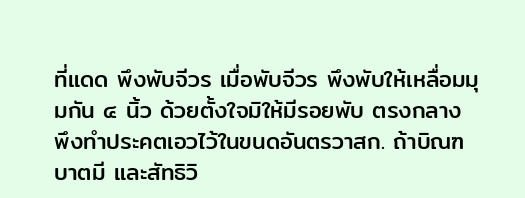ที่แดด พึงพับจีวร เมื่อพับจีวร พึงพับให้เหลื่อมมุมกัน ๔ นิ้ว ด้วยตั้งใจมิให้มีรอยพับ ตรงกลาง พึงทำประคตเอวไว้ในขนดอันตรวาสก. ถ้าบิณฑบาตมี และสัทธิวิ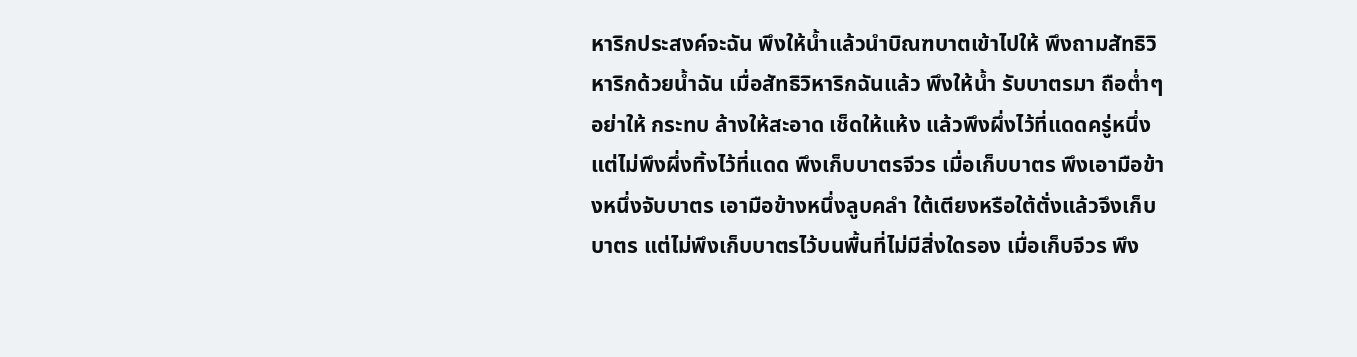หาริกประสงค์จะฉัน พึงให้น้ำแล้วนำบิณฑบาตเข้าไปให้ พึงถามสัทธิวิหาริกด้วยน้ำฉัน เมื่อสัทธิวิหาริกฉันแล้ว พึงให้น้ำ รับบาตรมา ถือต่ำๆ อย่าให้ กระทบ ล้างให้สะอาด เช็ดให้แห้ง แล้วพึงผึ่งไว้ที่แดดครู่หนึ่ง แต่ไม่พึงผึ่งทิ้งไว้ที่แดด พึงเก็บบาตรจีวร เมื่อเก็บบาตร พึงเอามือข้างหนึ่งจับบาตร เอามือข้างหนึ่งลูบคลำ ใต้เตียงหรือใต้ตั่งแล้วจึงเก็บบาตร แต่ไม่พึงเก็บบาตรไว้บนพื้นที่ไม่มีสิ่งใดรอง เมื่อเก็บจีวร พึง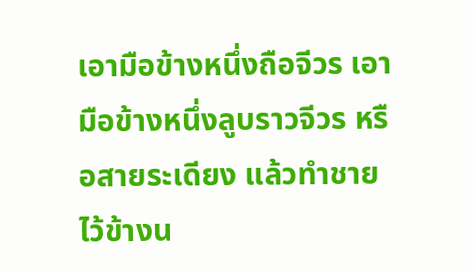เอามือข้างหนึ่งถือจีวร เอามือข้างหนึ่งลูบราวจีวร หรือสายระเดียง แล้วทำชายไว้ข้างน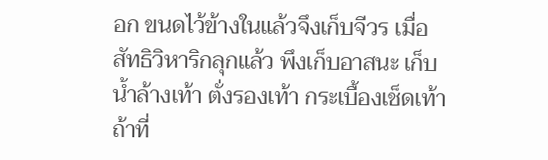อก ขนดไว้ข้างในแล้วจึงเก็บจีวร เมื่อสัทธิวิหาริกลุกแล้ว พึงเก็บอาสนะ เก็บน้ำล้างเท้า ตั่งรองเท้า กระเบื้องเช็ดเท้า ถ้าที่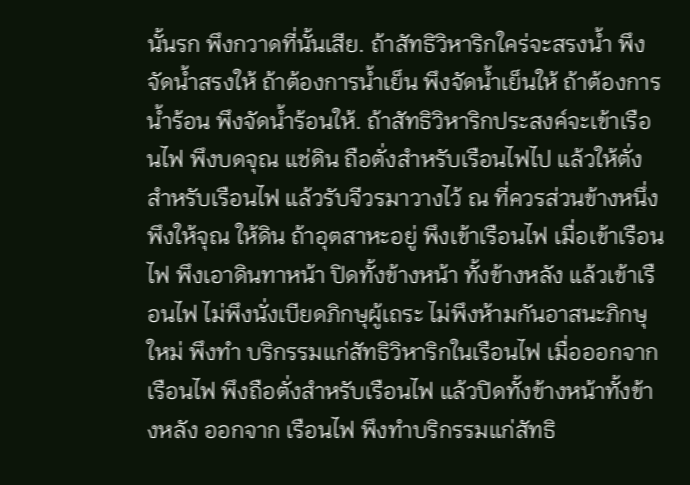นั้นรก พึงกวาดที่นั้นเสีย. ถ้าสัทธิวิหาริกใคร่จะสรงน้ำ พึงจัดน้ำสรงให้ ถ้าต้องการน้ำเย็น พึงจัดน้ำเย็นให้ ถ้าต้องการน้ำร้อน พึงจัดน้ำร้อนให้. ถ้าสัทธิวิหาริกประสงค์จะเข้าเรือนไฟ พึงบดจุณ แช่ดิน ถือตั่งสำหรับเรือนไฟไป แล้วให้ตั่งสำหรับเรือนไฟ แล้วรับจีวรมาวางไว้ ณ ที่ควรส่วนข้างหนึ่ง พึงให้จุณ ให้ดิน ถ้าอุตสาหะอยู่ พึงเข้าเรือนไฟ เมื่อเข้าเรือนไฟ พึงเอาดินทาหน้า ปิดทั้งข้างหน้า ทั้งข้างหลัง แล้วเข้าเรือนไฟ ไม่พึงนั่งเบียดภิกษุผู้เถระ ไม่พึงห้ามกันอาสนะภิกษุใหม่ พึงทำ บริกรรมแก่สัทธิวิหาริกในเรือนไฟ เมื่อออกจากเรือนไฟ พึงถือตั่งสำหรับเรือนไฟ แล้วปิดทั้งข้างหน้าทั้งข้างหลัง ออกจาก เรือนไฟ พึงทำบริกรรมแก่สัทธิ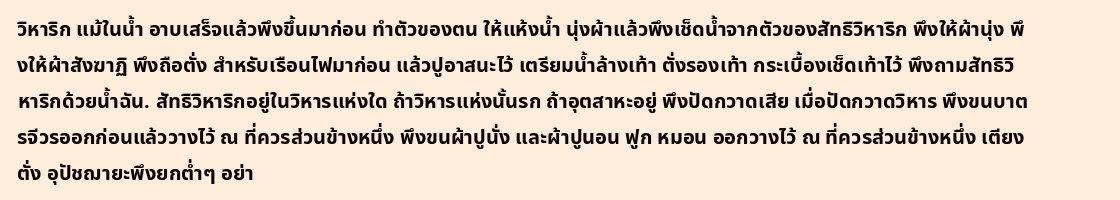วิหาริก แม้ในน้ำ อาบเสร็จแล้วพึงขึ้นมาก่อน ทำตัวของตน ให้แห้งน้ำ นุ่งผ้าแล้วพึงเช็ดน้ำจากตัวของสัทธิวิหาริก พึงให้ผ้านุ่ง พึงให้ผ้าสังฆาฏิ พึงถือตั่ง สำหรับเรือนไฟมาก่อน แล้วปูอาสนะไว้ เตรียมน้ำล้างเท้า ตั่งรองเท้า กระเบื้องเช็ดเท้าไว้ พึงถามสัทธิวิหาริกด้วยน้ำฉัน. สัทธิวิหาริกอยู่ในวิหารแห่งใด ถ้าวิหารแห่งนั้นรก ถ้าอุตสาหะอยู่ พึงปัดกวาดเสีย เมื่อปัดกวาดวิหาร พึงขนบาตรจีวรออกก่อนแล้ววางไว้ ณ ที่ควรส่วนข้างหนึ่ง พึงขนผ้าปูนั่ง และผ้าปูนอน ฟูก หมอน ออกวางไว้ ณ ที่ควรส่วนข้างหนึ่ง เตียงตั่ง อุปัชฌายะพึงยกต่ำๆ อย่า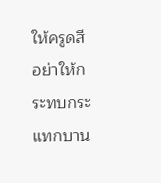ให้ครูดสี อย่าให้กระทบกระแทกบาน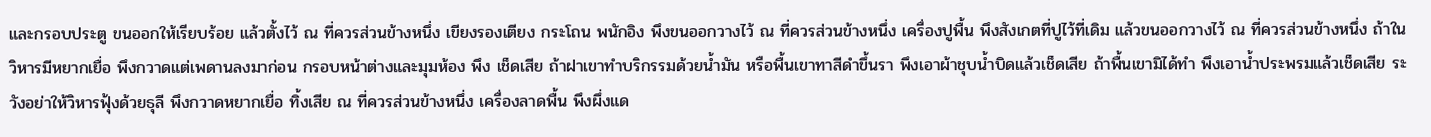และกรอบประตู ขนออกให้เรียบร้อย แล้วตั้งไว้ ณ ที่ควรส่วนข้างหนึ่ง เขียงรองเตียง กระโถน พนักอิง พึงขนออกวางไว้ ณ ที่ควรส่วนข้างหนึ่ง เครื่องปูพื้น พึงสังเกตที่ปูไว้ที่เดิม แล้วขนออกวางไว้ ณ ที่ควรส่วนข้างหนึ่ง ถ้าในวิหารมีหยากเยื่อ พึงกวาดแต่เพดานลงมาก่อน กรอบหน้าต่างและมุมห้อง พึง เช็ดเสีย ถ้าฝาเขาทำบริกรรมด้วยน้ำมัน หรือพื้นเขาทาสีดำขึ้นรา พึงเอาผ้าชุบน้ำบิดแล้วเช็ดเสีย ถ้าพื้นเขามิได้ทำ พึงเอาน้ำประพรมแล้วเช็ดเสีย ระวังอย่าให้วิหารฟุ้งด้วยธุลี พึงกวาดหยากเยื่อ ทิ้งเสีย ณ ที่ควรส่วนข้างหนึ่ง เครื่องลาดพื้น พึงผึ่งแด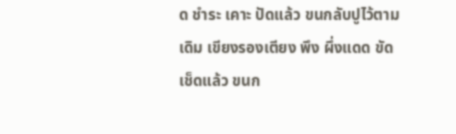ด ชำระ เคาะ ปัดแล้ว ขนกลับปูไว้ตามเดิม เขียงรองเตียง พึง ผึ่งแดด ขัด เช็ดแล้ว ขนก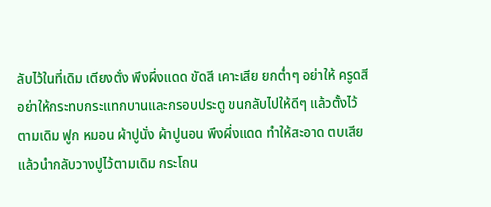ลับไว้ในที่เดิม เตียงตั่ง พึงผึ่งแดด ขัดสี เคาะเสีย ยกต่ำๆ อย่าให้ ครูดสี อย่าให้กระทบกระแทกบานและกรอบประตู ขนกลับไปให้ดีๆ แล้วตั้งไว้ตามเดิม ฟูก หมอน ผ้าปูนั่ง ผ้าปูนอน พึงผึ่งแดด ทำให้สะอาด ตบเสีย แล้วนำกลับวางปูไว้ตามเดิม กระโถน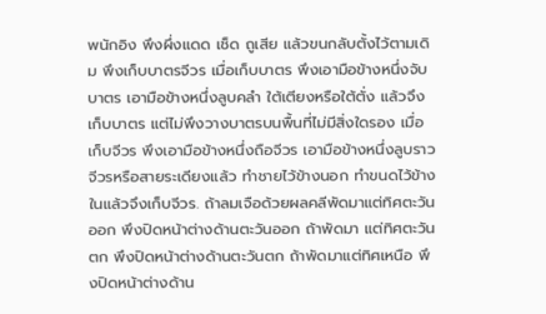พนักอิง พึงผึ่งแดด เช็ด ถูเสีย แล้วขนกลับตั้งไว้ตามเดิม พึงเก็บบาตรจีวร เมื่อเก็บบาตร พึงเอามือข้างหนึ่งจับบาตร เอามือข้างหนึ่งลูบคลำ ใต้เตียงหรือใต้ตั่ง แล้วจึงเก็บบาตร แต่ไม่พึงวางบาตรบนพื้นที่ไม่มีสิ่งใดรอง เมื่อเก็บจีวร พึงเอามือข้างหนึ่งถือจีวร เอามือข้างหนึ่งลูบราวจีวรหรือสายระเดียงแล้ว ทำชายไว้ข้างนอก ทำขนดไว้ข้างในแล้วจึงเก็บจีวร. ถ้าลมเจือด้วยผลคลีพัดมาแต่ทิศตะวันออก พึงปิดหน้าต่างด้านตะวันออก ถ้าพัดมา แต่ทิศตะวันตก พึงปิดหน้าต่างด้านตะวันตก ถ้าพัดมาแต่ทิศเหนือ พึงปิดหน้าต่างด้าน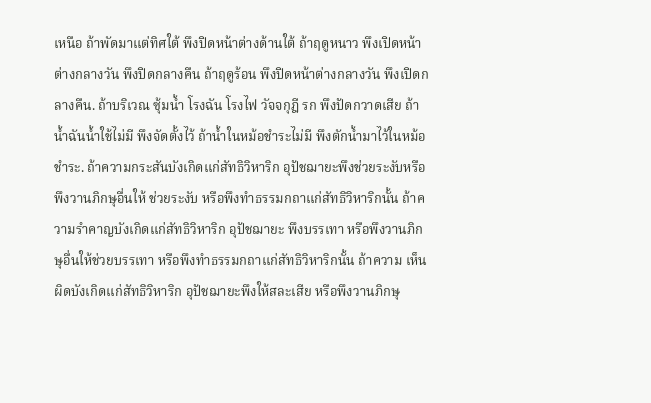เหนือ ถ้าพัดมาแต่ทิศใต้ พึงปิดหน้าต่างด้านใต้ ถ้าฤดูหนาว พึงเปิดหน้าต่างกลางวัน พึงปิดกลางคืน ถ้าฤดูร้อน พึงปิดหน้าต่างกลางวัน พึงเปิดกลางคืน. ถ้าบริเวณ ซุ้มน้ำ โรงฉัน โรงไฟ วัจจกุฎี รก พึงปัดกวาดเสีย ถ้าน้ำฉันน้ำใช้ไม่มี พึงจัดตั้งไว้ ถ้าน้ำในหม้อชำระไม่มี พึงตักน้ำมาไว้ในหม้อชำระ. ถ้าความกระสันบังเกิดแก่สัทธิวิหาริก อุปัชฌายะพึงช่วยระงับหรือพึงวานภิกษุอื่นให้ ช่วยระงับ หรือพึงทำธรรมกถาแก่สัทธิวิหาริกนั้น ถ้าความรำคาญบังเกิดแก่สัทธิวิหาริก อุปัชฌายะ พึงบรรเทา หรือพึงวานภิกษุอื่นให้ช่วยบรรเทา หรือพึงทำธรรมกถาแก่สัทธิวิหาริกนั้น ถ้าความ เห็นผิดบังเกิดแก่สัทธิวิหาริก อุปัชฌายะพึงให้สละเสีย หรือพึงวานภิกษุ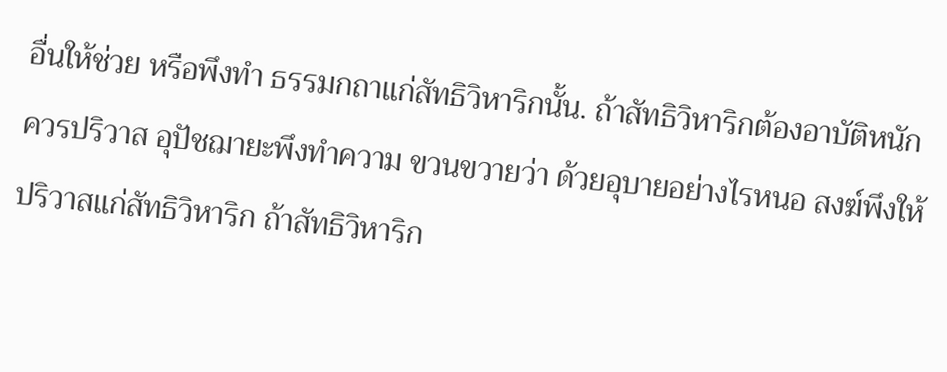อื่นให้ช่วย หรือพึงทำ ธรรมกถาแก่สัทธิวิหาริกนั้น. ถ้าสัทธิวิหาริกต้องอาบัติหนัก ควรปริวาส อุปัชฌายะพึงทำความ ขวนขวายว่า ด้วยอุบายอย่างไรหนอ สงฆ์พึงให้ปริวาสแก่สัทธิวิหาริก ถ้าสัทธิวิหาริก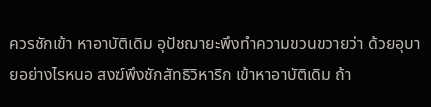ควรชักเข้า หาอาบัติเดิม อุปัชฌายะพึงทำความขวนขวายว่า ด้วยอุบายอย่างไรหนอ สงฆ์พึงชักสัทธิวิหาริก เข้าหาอาบัติเดิม ถ้า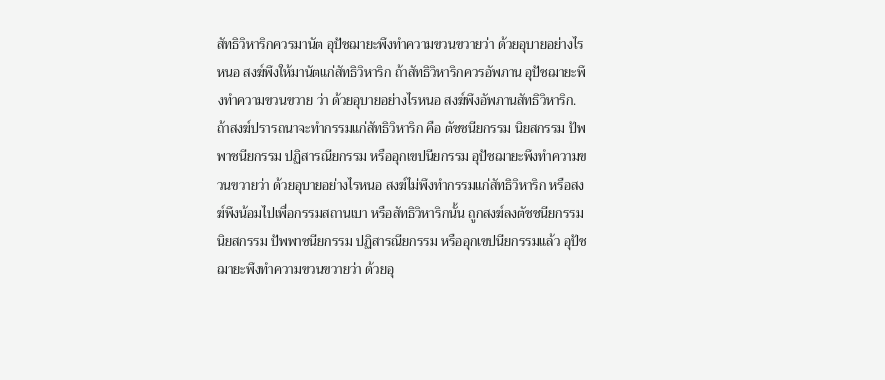สัทธิวิหาริกควรมานัต อุปัชฌายะพึงทำความขวนขวายว่า ด้วยอุบายอย่างไร หนอ สงฆ์พึงให้มานัตแก่สัทธิวิหาริก ถ้าสัทธิวิหาริกควรอัพภาน อุปัชฌายะพึงทำความขวนขวาย ว่า ด้วยอุบายอย่างไรหนอ สงฆ์พึงอัพภานสัทธิวิหาริก. ถ้าสงฆ์ปรารถนาจะทำกรรมแก่สัทธิวิหาริก คือ ตัชชนียกรรม นิยสกรรม ปัพพาชนียกรรม ปฏิสารณียกรรม หรืออุกเขปนียกรรม อุปัชฌายะพึงทำความขวนขวายว่า ด้วยอุบายอย่างไรหนอ สงฆ์ไม่พึงทำกรรมแก่สัทธิวิหาริก หรือสงฆ์พึงน้อมไปเพื่อกรรมสถานเบา หรือสัทธิวิหาริกนั้น ถูกสงฆ์ลงตัชชนียกรรม นิยสกรรม ปัพพาชนียกรรม ปฏิสารณียกรรม หรืออุกเขปนียกรรมแล้ว อุปัชฌายะพึงทำความขวนขวายว่า ด้วยอุ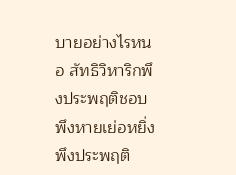บายอย่างไรหนอ สัทธิวิหาริกพึงประพฤติชอบ พึงหายเย่อหยิ่ง พึงประพฤติ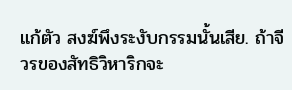แก้ตัว สงฆ์พึงระงับกรรมนั้นเสีย. ถ้าจีวรของสัทธิวิหาริกจะ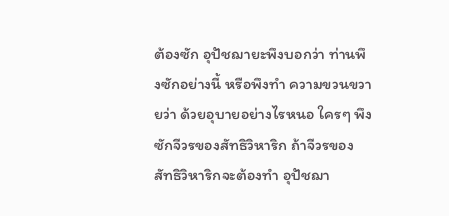ต้องซัก อุปัชฌายะพึงบอกว่า ท่านพึงซักอย่างนี้ หรือพึงทำ ความขวนขวายว่า ด้วยอุบายอย่างไรหนอ ใครๆ พึงซักจีวรของสัทธิวิหาริก ถ้าจีวรของ สัทธิวิหาริกจะต้องทำ อุปัชฌา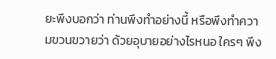ยะพึงบอกว่า ท่านพึงทำอย่างนี้ หรือพึงทำความขวนขวายว่า ด้วยอุบายอย่างไรหนอ ใครๆ พึง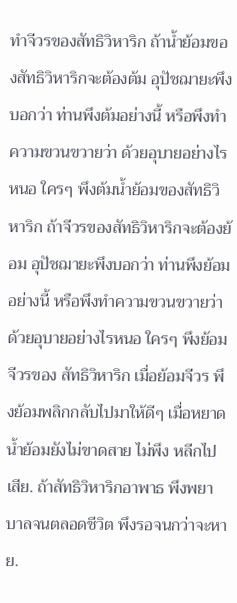ทำจีวรของสัทธิวิหาริก ถ้าน้ำย้อมของสัทธิวิหาริกจะต้องต้ม อุปัชฌายะพึงบอกว่า ท่านพึงต้มอย่างนี้ หรือพึงทำความขวนขวายว่า ด้วยอุบายอย่างไรหนอ ใครๆ พึงต้มน้ำย้อมของสัทธิวิหาริก ถ้าจีวรของสัทธิวิหาริกจะต้องย้อม อุปัชฌายะพึงบอกว่า ท่านพึงย้อมอย่างนี้ หรือพึงทำความขวนขวายว่า ด้วยอุบายอย่างไรหนอ ใครๆ พึงย้อมจีวรของ สัทธิวิหาริก เมื่อย้อมจีวร พึงย้อมพลิกกลับไปมาให้ดีๆ เมื่อหยาดน้ำย้อมยังไม่ขาดสาย ไม่พึง หลีกไปเสีย. ถ้าสัทธิวิหาริกอาพาธ พึงพยาบาลจนตลอดชีวิต พึงรอจนกว่าจะหาย.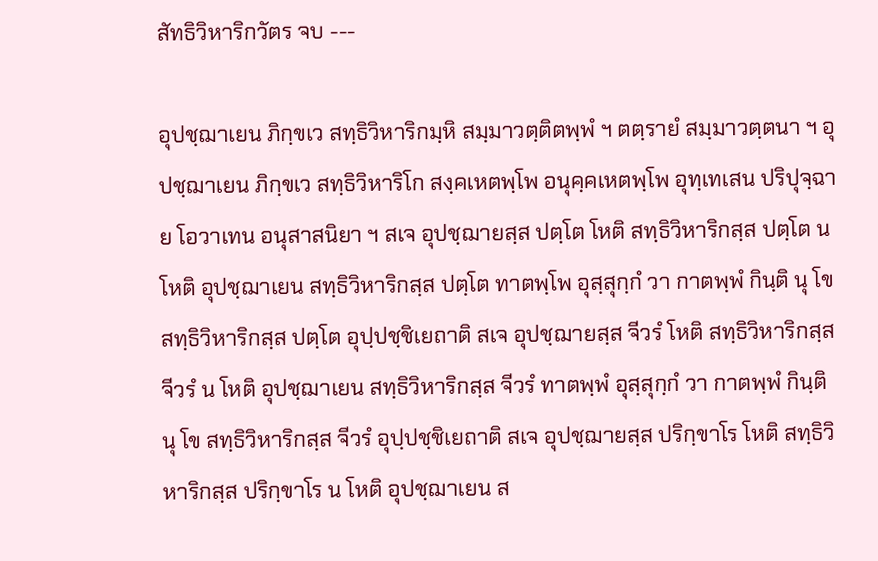สัทธิวิหาริกวัตร จบ ---

อุปชฺฌาเยน ภิกฺขเว สทฺธิวิหาริกมฺหิ สมฺมาวตฺติตพฺพํ ฯ ตตฺรายํ สมฺมาวตฺตนา ฯ อุปชฺฌาเยน ภิกฺขเว สทฺธิวิหาริโก สงฺคเหตพฺโพ อนุคฺคเหตพฺโพ อุทฺเทเสน ปริปุจฺฉาย โอวาเทน อนุสาสนิยา ฯ สเจ อุปชฺฌายสฺส ปตฺโต โหติ สทฺธิวิหาริกสฺส ปตฺโต น โหติ อุปชฺฌาเยน สทฺธิวิหาริกสฺส ปตฺโต ทาตพฺโพ อุสฺสุกฺกํ วา กาตพฺพํ กินฺติ นุ โข สทฺธิวิหาริกสฺส ปตฺโต อุปฺปชฺชิเยถาติ สเจ อุปชฺฌายสฺส จีวรํ โหติ สทฺธิวิหาริกสฺส จีวรํ น โหติ อุปชฺฌาเยน สทฺธิวิหาริกสฺส จีวรํ ทาตพฺพํ อุสฺสุกฺกํ วา กาตพฺพํ กินฺติ นุ โข สทฺธิวิหาริกสฺส จีวรํ อุปฺปชฺชิเยถาติ สเจ อุปชฺฌายสฺส ปริกฺขาโร โหติ สทฺธิวิหาริกสฺส ปริกฺขาโร น โหติ อุปชฺฌาเยน ส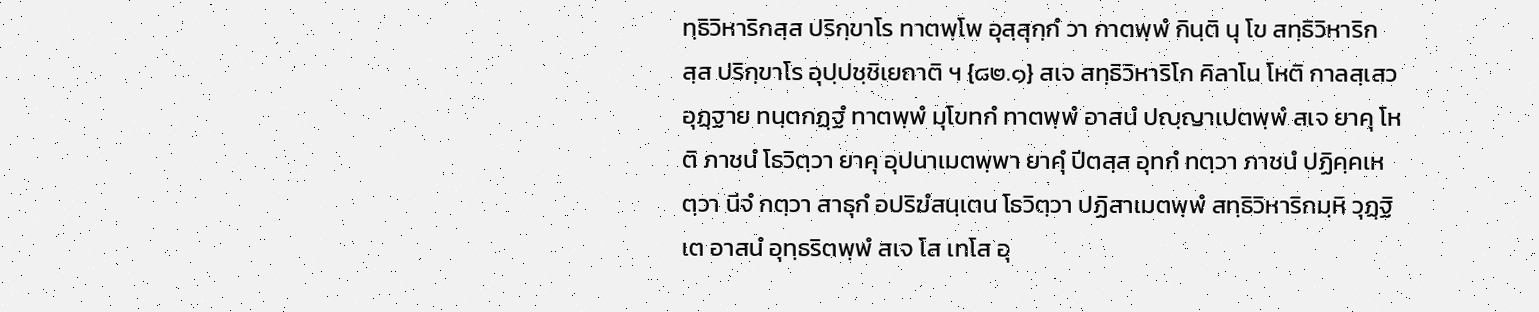ทฺธิวิหาริกสฺส ปริกฺขาโร ทาตพฺโพ อุสฺสุกฺกํ วา กาตพฺพํ กินฺติ นุ โข สทฺธิวิหาริกสฺส ปริกฺขาโร อุปฺปชฺชิเยถาติ ฯ {๘๒.๑} สเจ สทฺธิวิหาริโก คิลาโน โหติ กาลสฺเสว อุฏฺฐาย ทนฺตกฏฺฐํ ทาตพฺพํ มุโขทกํ ทาตพฺพํ อาสนํ ปญฺญาเปตพฺพํ สเจ ยาคุ โหติ ภาชนํ โธวิตฺวา ยาคุ อุปนาเมตพฺพา ยาคุํ ปีตสฺส อุทกํ ทตฺวา ภาชนํ ปฏิคฺคเหตฺวา นีจํ กตฺวา สาธุกํ อปริฆํสนฺเตน โธวิตฺวา ปฏิสาเมตพฺพํ สทฺธิวิหาริกมฺหิ วุฏฺฐิเต อาสนํ อุทฺธริตพฺพํ สเจ โส เทโส อุ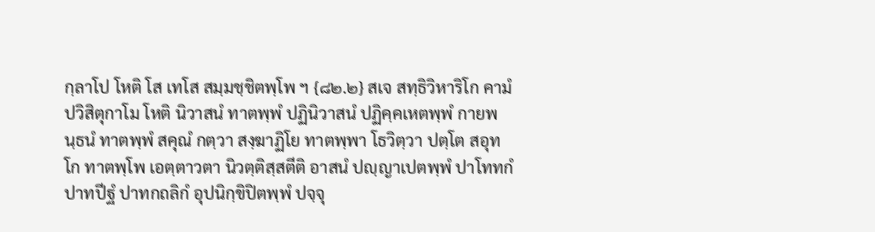กฺลาโป โหติ โส เทโส สมฺมชฺชิตพฺโพ ฯ {๘๒.๒} สเจ สทฺธิวิหาริโก คามํ ปวิสิตุกาโม โหติ นิวาสนํ ทาตพฺพํ ปฏินิวาสนํ ปฏิคฺคเหตพฺพํ กายพนฺธนํ ทาตพฺพํ สคุณํ กตฺวา สงฺฆาฏิโย ทาตพฺพา โธวิตฺวา ปตฺโต สอุทโก ทาตพฺโพ เอตฺตาวตา นิวตฺติสฺสตีติ อาสนํ ปญฺญาเปตพฺพํ ปาโททกํ ปาทปีฐํ ปาทกถลิกํ อุปนิกฺขิปิตพฺพํ ปจฺจุ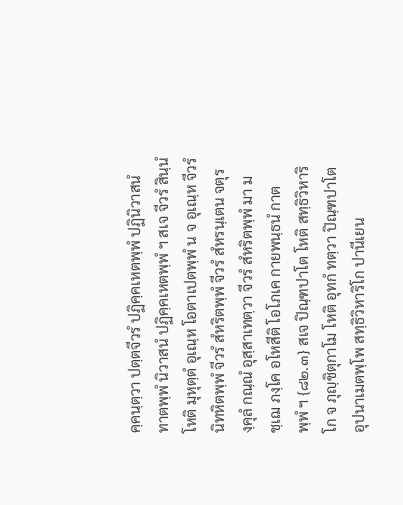คฺคนฺตฺวา ปตฺตจีวรํ ปฏิคฺคเหตพฺพํ ปฏินิวาสนํ ทาตพฺพํ นิวาสนํ ปฏิคฺคเหตพฺพํ ฯ สเจ จีวรํ สินฺนํ โหติ มุหุตฺตํ อุเณฺห โอตาเปตพฺพํ น จ อุเณฺห จีวรํ นิทหิตพฺพํ จีวรํ สํหริตพฺพํ จีวรํ สํหรนฺเตน จตุรงฺคุลํ กณฺณํ อุสฺสาเทตฺวา จีวรํ สํหริตพฺพํ มา มชฺเฌ ภงฺโค อโหสีติ โอโภเค กายพนฺธนํ กาตพฺพํ ฯ {๘๒.๓} สเจ ปิณฺฑปาโต โหติ สทฺธิวิหาริโก จ ภุญฺชิตุกาโม โหติ อุทกํ ทตฺวา ปิณฺฑปาโต อุปนาเมตพฺโพ สทฺธิวิหาริโก ปานีเยน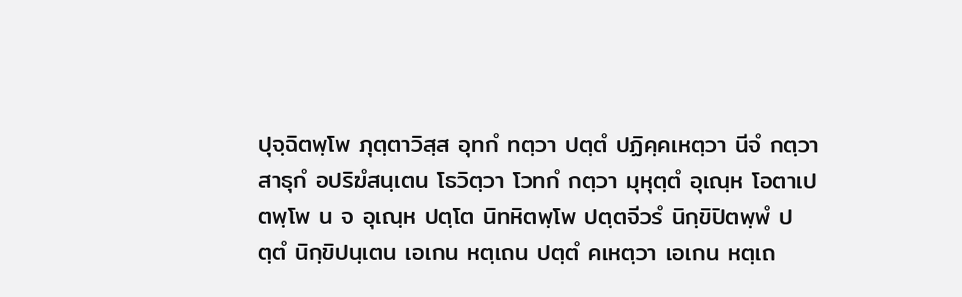ปุจฺฉิตพฺโพ ภุตฺตาวิสฺส อุทกํ ทตฺวา ปตฺตํ ปฏิคฺคเหตฺวา นีจํ กตฺวา สาธุกํ อปริฆํสนฺเตน โธวิตฺวา โวทกํ กตฺวา มุหุตฺตํ อุเณฺห โอตาเปตพฺโพ น จ อุเณฺห ปตฺโต นิทหิตพฺโพ ปตฺตจีวรํ นิกฺขิปิตพฺพํ ปตฺตํ นิกฺขิปนฺเตน เอเกน หตฺเถน ปตฺตํ คเหตฺวา เอเกน หตฺเถ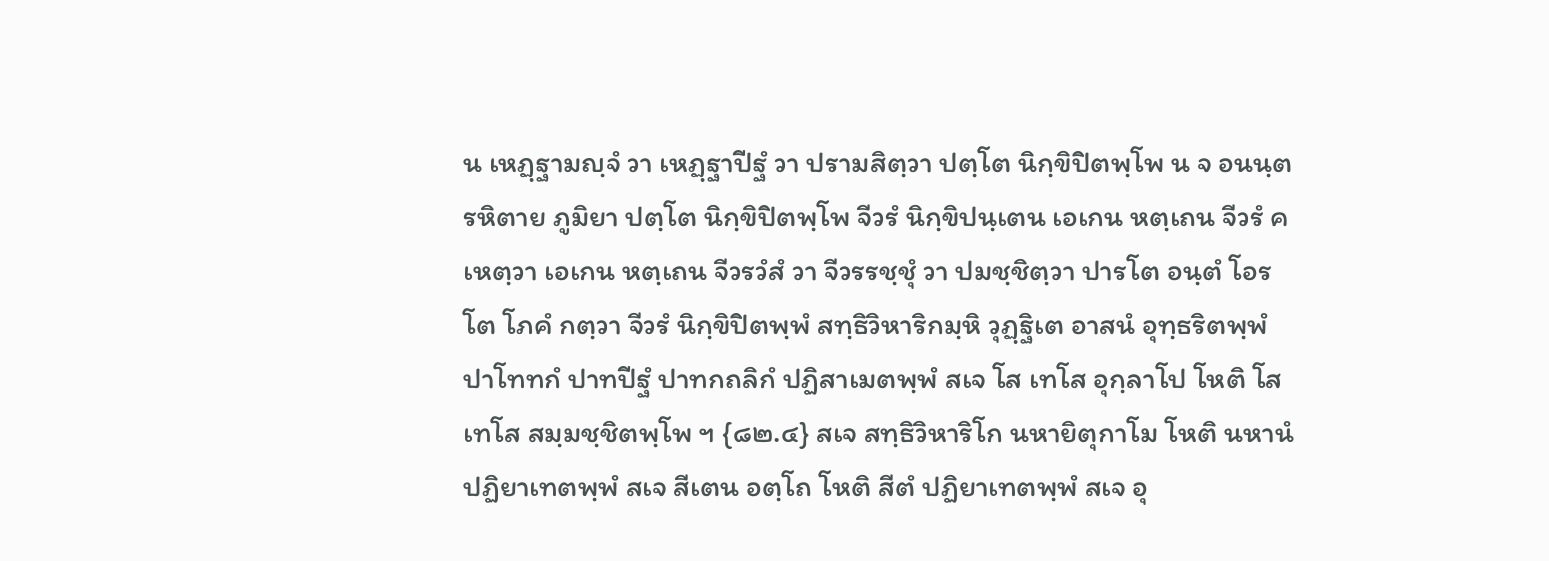น เหฏฺฐามญฺจํ วา เหฏฺฐาปีฐํ วา ปรามสิตฺวา ปตฺโต นิกฺขิปิตพฺโพ น จ อนนฺตรหิตาย ภูมิยา ปตฺโต นิกฺขิปิตพฺโพ จีวรํ นิกฺขิปนฺเตน เอเกน หตฺเถน จีวรํ คเหตฺวา เอเกน หตฺเถน จีวรวํสํ วา จีวรรชฺชุํ วา ปมชฺชิตฺวา ปารโต อนฺตํ โอรโต โภคํ กตฺวา จีวรํ นิกฺขิปิตพฺพํ สทฺธิวิหาริกมฺหิ วุฏฺฐิเต อาสนํ อุทฺธริตพฺพํ ปาโททกํ ปาทปีฐํ ปาทกถลิกํ ปฏิสาเมตพฺพํ สเจ โส เทโส อุกฺลาโป โหติ โส เทโส สมฺมชฺชิตพฺโพ ฯ {๘๒.๔} สเจ สทฺธิวิหาริโก นหายิตุกาโม โหติ นหานํ ปฏิยาเทตพฺพํ สเจ สีเตน อตฺโถ โหติ สีตํ ปฏิยาเทตพฺพํ สเจ อุ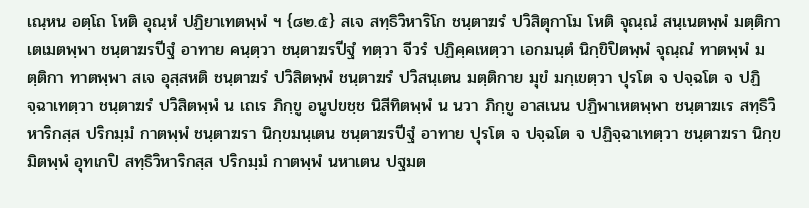เณฺหน อตฺโถ โหติ อุณฺหํ ปฏิยาเทตพฺพํ ฯ {๘๒.๕} สเจ สทฺธิวิหาริโก ชนฺตาฆรํ ปวิสิตุกาโม โหติ จุณฺณํ สนฺเนตพฺพํ มตฺติกา เตเมตพฺพา ชนฺตาฆรปีฐํ อาทาย คนฺตฺวา ชนฺตาฆรปีฐํ ทตฺวา จีวรํ ปฏิคฺคเหตฺวา เอกมนฺตํ นิกฺขิปิตพฺพํ จุณฺณํ ทาตพฺพํ มตฺติกา ทาตพฺพา สเจ อุสฺสหติ ชนฺตาฆรํ ปวิสิตพฺพํ ชนฺตาฆรํ ปวิสนฺเตน มตฺติกาย มุขํ มกฺเขตฺวา ปุรโต จ ปจฺฉโต จ ปฏิจฺฉาเทตฺวา ชนฺตาฆรํ ปวิสิตพฺพํ น เถเร ภิกฺขู อนูปขชฺช นิสีทิตพฺพํ น นวา ภิกฺขู อาสเนน ปฏิพาเหตพฺพา ชนฺตาฆเร สทฺธิวิหาริกสฺส ปริกมฺมํ กาตพฺพํ ชนฺตาฆรา นิกฺขมนฺเตน ชนฺตาฆรปีฐํ อาทาย ปุรโต จ ปจฺฉโต จ ปฏิจฺฉาเทตฺวา ชนฺตาฆรา นิกฺขมิตพฺพํ อุทเกปิ สทฺธิวิหาริกสฺส ปริกมฺมํ กาตพฺพํ นหาเตน ปฐมต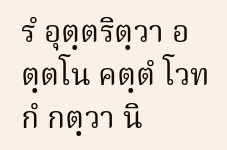รํ อุตฺตริตฺวา อตฺตโน คตฺตํ โวทกํ กตฺวา นิ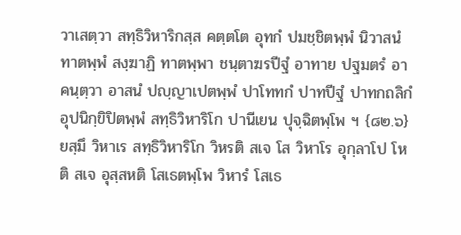วาเสตฺวา สทฺธิวิหาริกสฺส คตฺตโต อุทกํ ปมชฺชิตพฺพํ นิวาสนํ ทาตพฺพํ สงฺฆาฏิ ทาตพฺพา ชนฺตาฆรปีฐํ อาทาย ปฐมตรํ อาคนฺตฺวา อาสนํ ปญฺญาเปตพฺพํ ปาโททกํ ปาทปีฐํ ปาทกถลิกํ อุปนิกฺขิปิตพฺพํ สทฺธิวิหาริโก ปานีเยน ปุจฺฉิตพฺโพ ฯ {๘๒.๖} ยสฺมึ วิหาเร สทฺธิวิหาริโก วิหรติ สเจ โส วิหาโร อุกฺลาโป โหติ สเจ อุสฺสหติ โสเธตพฺโพ วิหารํ โสเธ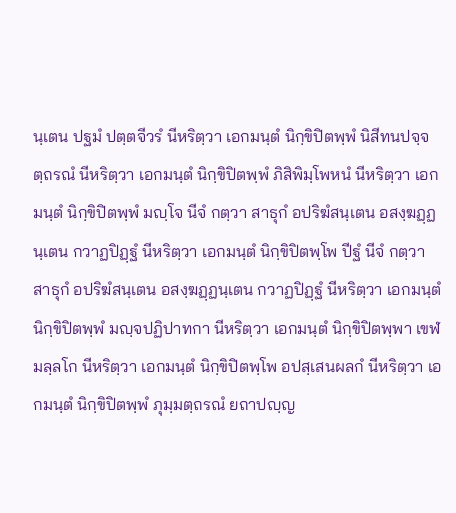นฺเตน ปฐมํ ปตฺตจีวรํ นีหริตฺวา เอกมนฺตํ นิกฺขิปิตพฺพํ นิสีทนปจฺจตฺถรณํ นีหริตฺวา เอกมนฺตํ นิกฺขิปิตพฺพํ ภิสิพิมฺโพหนํ นีหริตฺวา เอกมนฺตํ นิกฺขิปิตพฺพํ มญฺโจ นีจํ กตฺวา สาธุกํ อปริฆํสนฺเตน อสงฺฆฏฺฏนฺเตน กวาฏปิฏฺฐํ นีหริตฺวา เอกมนฺตํ นิกฺขิปิตพฺโพ ปีฐํ นีจํ กตฺวา สาธุกํ อปริฆํสนฺเตน อสงฺฆฏฺฏนฺเตน กวาฏปิฏฺฐํ นีหริตฺวา เอกมนฺตํ นิกฺขิปิตพฺพํ มญฺจปฏิปาทกา นีหริตฺวา เอกมนฺตํ นิกฺขิปิตพฺพา เขฬมลฺลโก นีหริตฺวา เอกมนฺตํ นิกฺขิปิตพฺโพ อปสฺเสนผลกํ นีหริตฺวา เอกมนฺตํ นิกฺขิปิตพฺพํ ภุมฺมตฺถรณํ ยถาปญฺญ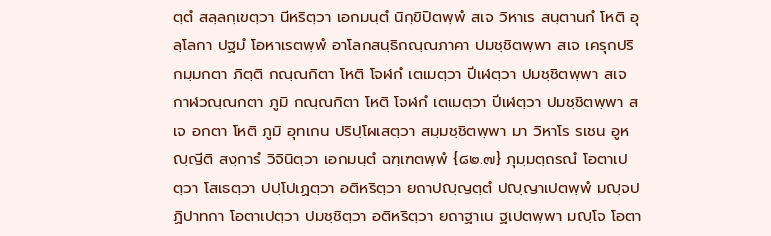ตฺตํ สลฺลกฺเขตฺวา นีหริตฺวา เอกมนฺตํ นิกฺขิปิตพฺพํ สเจ วิหาเร สนฺตานกํ โหติ อุลฺโลกา ปฐมํ โอหาเรตพฺพํ อาโลกสนฺธิกณฺณภาคา ปมชฺชิตพฺพา สเจ เครุกปริกมฺมกตา ภิตฺติ กณฺณกิตา โหติ โจฬกํ เตเมตฺวา ปีเฬตฺวา ปมชฺชิตพฺพา สเจ กาฬวณฺณกตา ภูมิ กณฺณกิตา โหติ โจฬกํ เตเมตฺวา ปีเฬตฺวา ปมชฺชิตพฺพา สเจ อกตา โหติ ภูมิ อุทเกน ปริปฺโผเสตฺวา สมฺมชฺชิตพฺพา มา วิหาโร รเชน อูหญฺญีติ สงฺการํ วิจินิตฺวา เอกมนฺตํ ฉฑฺเฑตพฺพํ {๘๒.๗} ภุมฺมตฺถรณํ โอตาเปตฺวา โสเธตฺวา ปปฺโปเฏตฺวา อติหริตฺวา ยถาปญฺญตฺตํ ปญฺญาเปตพฺพํ มญฺจปฏิปาทกา โอตาเปตฺวา ปมชฺชิตฺวา อติหริตฺวา ยถาฐาเน ฐเปตพฺพา มญฺโจ โอตา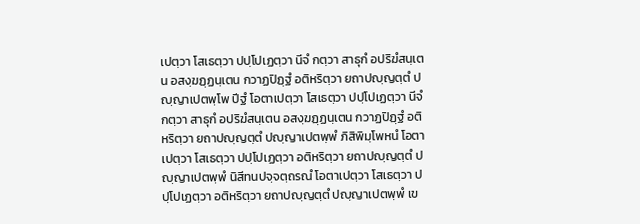เปตฺวา โสเธตฺวา ปปฺโปเฏตฺวา นีจํ กตฺวา สาธุกํ อปริฆํสนฺเตน อสงฺฆฏฺฏนฺเตน กวาฏปิฏฺฐํ อติหริตฺวา ยถาปญฺญตฺตํ ปญฺญาเปตพฺโพ ปีฐํ โอตาเปตฺวา โสเธตฺวา ปปฺโปเฏตฺวา นีจํ กตฺวา สาธุกํ อปริฆํสนฺเตน อสงฺฆฏฺฏนฺเตน กวาฏปิฏฺฐํ อติหริตฺวา ยถาปญฺญตฺตํ ปญฺญาเปตพฺพํ ภิสิพิมฺโพหนํ โอตาเปตฺวา โสเธตฺวา ปปฺโปเฏตฺวา อติหริตฺวา ยถาปญฺญตฺตํ ปญฺญาเปตพฺพํ นิสีทนปจฺจตฺถรณํ โอตาเปตฺวา โสเธตฺวา ปปฺโปเฏตฺวา อติหริตฺวา ยถาปญฺญตฺตํ ปญฺญาเปตพฺพํ เข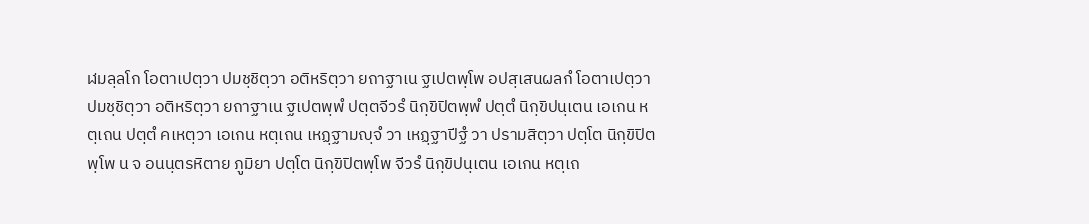ฬมลฺลโก โอตาเปตฺวา ปมชฺชิตฺวา อติหริตฺวา ยถาฐาเน ฐเปตพฺโพ อปสฺเสนผลกํ โอตาเปตฺวา ปมชฺชิตฺวา อติหริตฺวา ยถาฐาเน ฐเปตพฺพํ ปตฺตจีวรํ นิกฺขิปิตพฺพํ ปตฺตํ นิกฺขิปนฺเตน เอเกน หตฺเถน ปตฺตํ คเหตฺวา เอเกน หตฺเถน เหฏฺฐามญฺจํ วา เหฏฺฐาปีฐํ วา ปรามสิตฺวา ปตฺโต นิกฺขิปิตพฺโพ น จ อนนฺตรหิตาย ภูมิยา ปตฺโต นิกฺขิปิตพฺโพ จีวรํ นิกฺขิปนฺเตน เอเกน หตฺเถ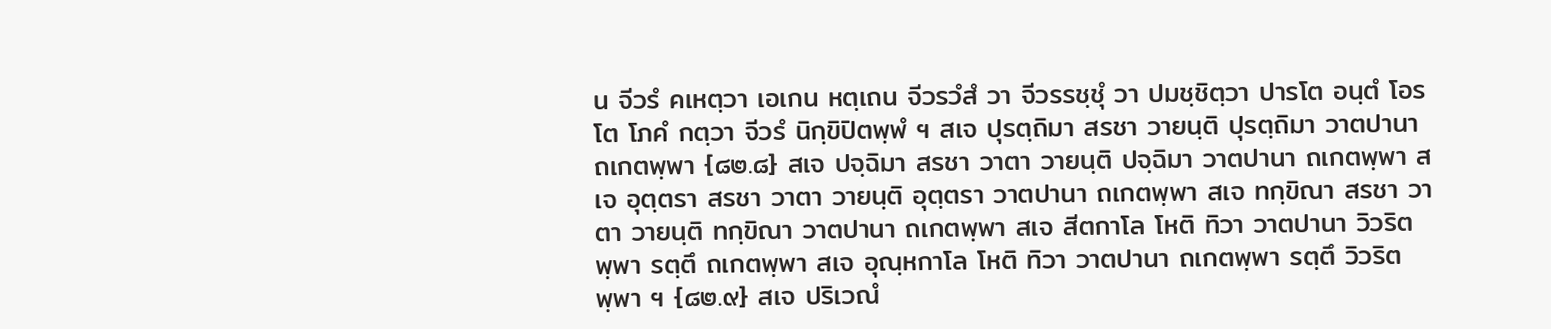น จีวรํ คเหตฺวา เอเกน หตฺเถน จีวรวํสํ วา จีวรรชฺชุํ วา ปมชฺชิตฺวา ปารโต อนฺตํ โอรโต โภคํ กตฺวา จีวรํ นิกฺขิปิตพฺพํ ฯ สเจ ปุรตฺถิมา สรชา วายนฺติ ปุรตฺถิมา วาตปานา ถเกตพฺพา {๘๒.๘} สเจ ปจฺฉิมา สรชา วาตา วายนฺติ ปจฺฉิมา วาตปานา ถเกตพฺพา สเจ อุตฺตรา สรชา วาตา วายนฺติ อุตฺตรา วาตปานา ถเกตพฺพา สเจ ทกฺขิณา สรชา วาตา วายนฺติ ทกฺขิณา วาตปานา ถเกตพฺพา สเจ สีตกาโล โหติ ทิวา วาตปานา วิวริตพฺพา รตฺตึ ถเกตพฺพา สเจ อุณฺหกาโล โหติ ทิวา วาตปานา ถเกตพฺพา รตฺตึ วิวริตพฺพา ฯ {๘๒.๙} สเจ ปริเวณํ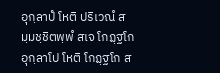อุกฺลาปํ โหติ ปริเวณํ สมฺมชฺชิตพฺพํ สเจ โกฏฺฐโก อุกฺลาโป โหติ โกฏฺฐโก ส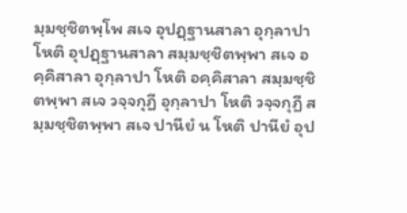มฺมชฺชิตพฺโพ สเจ อุปฏฺฐานสาลา อุกฺลาปา โหติ อุปฏฺฐานสาลา สมฺมชฺชิตพฺพา สเจ อคฺคิสาลา อุกฺลาปา โหติ อคฺคิสาลา สมฺมชฺชิตพฺพา สเจ วจฺจกุฏี อุกฺลาปา โหติ วจฺจกุฏี สมฺมชฺชิตพฺพา สเจ ปานียํ น โหติ ปานียํ อุป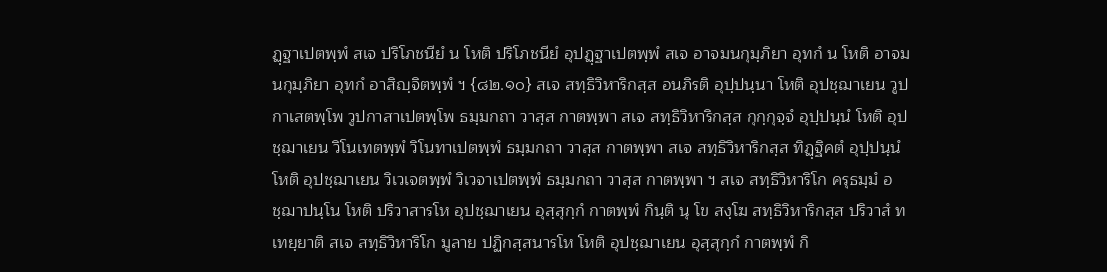ฏฺฐาเปตพฺพํ สเจ ปริโภชนียํ น โหติ ปริโภชนียํ อุปฏฺฐาเปตพฺพํ สเจ อาจมนกุมฺภิยา อุทกํ น โหติ อาจมนกุมฺภิยา อุทกํ อาสิญฺจิตพฺพํ ฯ {๘๒.๑๐} สเจ สทฺธิวิหาริกสฺส อนภิรติ อุปฺปนฺนา โหติ อุปชฺฌาเยน วูปกาเสตพฺโพ วูปกาสาเปตพฺโพ ธมฺมกถา วาสฺส กาตพฺพา สเจ สทฺธิวิหาริกสฺส กุกฺกุจฺจํ อุปฺปนฺนํ โหติ อุปชฺฌาเยน วิโนเทตพฺพํ วิโนทาเปตพฺพํ ธมฺมกถา วาสฺส กาตพฺพา สเจ สทฺธิวิหาริกสฺส ทิฏฺฐิคตํ อุปฺปนฺนํ โหติ อุปชฺฌาเยน วิเวเจตพฺพํ วิเวจาเปตพฺพํ ธมฺมกถา วาสฺส กาตพฺพา ฯ สเจ สทฺธิวิหาริโก ครุธมฺมํ อชฺฌาปนฺโน โหติ ปริวาสารโห อุปชฺฌาเยน อุสฺสุกฺกํ กาตพฺพํ กินฺติ นุ โข สงฺโฆ สทฺธิวิหาริกสฺส ปริวาสํ ทเทยฺยาติ สเจ สทฺธิวิหาริโก มูลาย ปฏิกสฺสนารโห โหติ อุปชฺฌาเยน อุสฺสุกฺกํ กาตพฺพํ กิ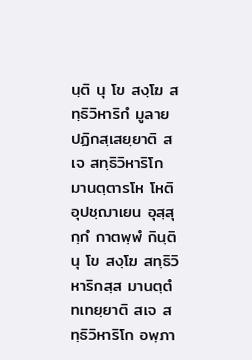นฺติ นุ โข สงฺโฆ สทฺธิวิหาริกํ มูลาย ปฏิกสฺเสยฺยาติ สเจ สทฺธิวิหาริโก มานตฺตารโห โหติ อุปชฺฌาเยน อุสฺสุกฺกํ กาตพฺพํ กินฺติ นุ โข สงฺโฆ สทฺธิวิหาริกสฺส มานตฺตํ ทเทยฺยาติ สเจ สทฺธิวิหาริโก อพฺภา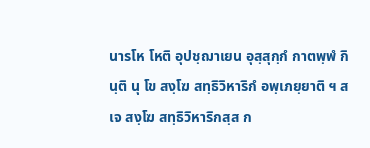นารโห โหติ อุปชฺฌาเยน อุสฺสุกฺกํ กาตพฺพํ กินฺติ นุ โข สงฺโฆ สทฺธิวิหาริกํ อพฺเภยฺยาติ ฯ สเจ สงฺโฆ สทฺธิวิหาริกสฺส ก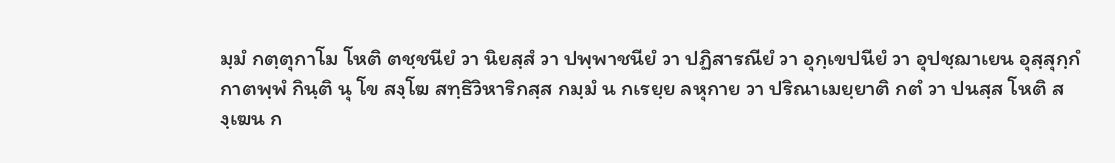มฺมํ กตฺตุกาโม โหติ ตชฺชนียํ วา นิยสฺสํ วา ปพฺพาชนียํ วา ปฏิสารณียํ วา อุกฺเขปนียํ วา อุปชฺฌาเยน อุสฺสุกฺกํ กาตพฺพํ กินฺติ นุ โข สงฺโฆ สทฺธิวิหาริกสฺส กมฺมํ น กเรยฺย ลหุกาย วา ปริณาเมยฺยาติ กตํ วา ปนสฺส โหติ สงฺเฆน ก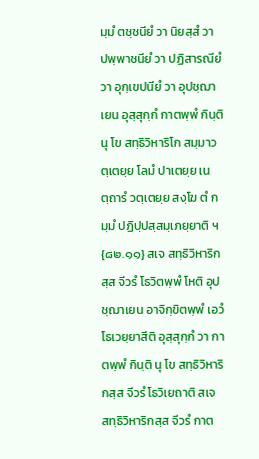มฺมํ ตชฺชนียํ วา นิยสฺสํ วา ปพฺพาชนียํ วา ปฏิสารณียํ วา อุกฺเขปนียํ วา อุปชฺฌาเยน อุสฺสุกฺกํ กาตพฺพํ กินฺติ นุ โข สทฺธิวิหาริโก สมฺมาวตฺเตยฺย โลมํ ปาเตยฺย เนตฺถารํ วตฺเตยฺย สงฺโฆ ตํ กมฺมํ ปฏิปฺปสฺสมฺเภยฺยาติ ฯ {๘๒.๑๑} สเจ สทฺธิวิหาริกสฺส จีวรํ โธวิตพฺพํ โหติ อุปชฺฌาเยน อาจิกฺขิตพฺพํ เอวํ โธเวยฺยาสีติ อุสฺสุกฺกํ วา กาตพฺพํ กินฺติ นุ โข สทฺธิวิหาริกสฺส จีวรํ โธวิเยถาติ สเจ สทฺธิวิหาริกสฺส จีวรํ กาต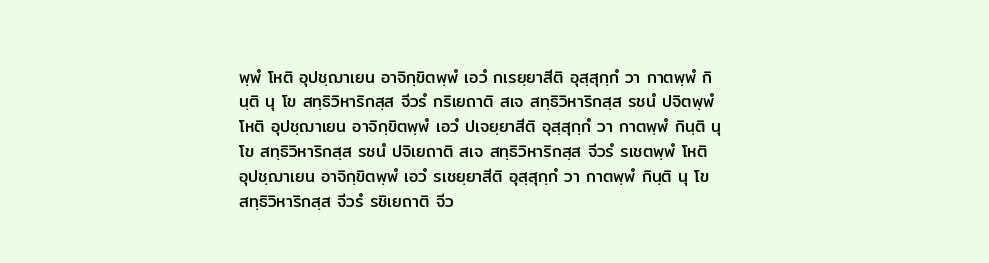พฺพํ โหติ อุปชฺฌาเยน อาจิกฺขิตพฺพํ เอวํ กเรยฺยาสีติ อุสฺสุกฺกํ วา กาตพฺพํ กินฺติ นุ โข สทฺธิวิหาริกสฺส จีวรํ กริเยถาติ สเจ สทฺธิวิหาริกสฺส รชนํ ปจิตพฺพํ โหติ อุปชฺฌาเยน อาจิกฺขิตพฺพํ เอวํ ปเจยฺยาสีติ อุสฺสุกฺกํ วา กาตพฺพํ กินฺติ นุโข สทฺธิวิหาริกสฺส รชนํ ปจิเยถาติ สเจ สทฺธิวิหาริกสฺส จีวรํ รเชตพฺพํ โหติ อุปชฺฌาเยน อาจิกฺขิตพฺพํ เอวํ รเชยฺยาสีติ อุสฺสุกฺกํ วา กาตพฺพํ กินฺติ นุ โข สทฺธิวิหาริกสฺส จีวรํ รชิเยถาติ จีว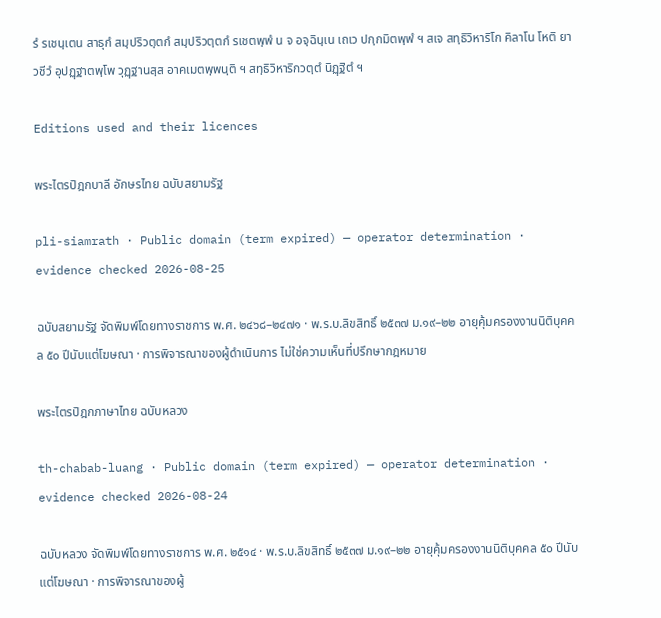รํ รเชนฺเตน สาธุกํ สมฺปริวตฺตกํ สมฺปริวตฺตกํ รเชตพฺพํ น จ อจฺฉินฺเน เถเว ปกฺกมิตพฺพํ ฯ สเจ สทฺธิวิหาริโก คิลาโน โหติ ยาวชีวํ อุปฏฺฐาตพฺโพ วุฏฺฐานสฺส อาคเมตพฺพนฺติ ฯ สทฺธิวิหาริกวตฺตํ นิฏฺฐิตํ ฯ

Editions used and their licences

พระไตรปิฎกบาลี อักษรไทย ฉบับสยามรัฐ

pli-siamrath · Public domain (term expired) — operator determination · evidence checked 2026-08-25

ฉบับสยามรัฐ จัดพิมพ์โดยทางราชการ พ.ศ. ๒๔๖๘–๒๔๗๑ · พ.ร.บ.ลิขสิทธิ์ ๒๕๓๗ ม.๑๙–๒๒ อายุคุ้มครองงานนิติบุคคล ๕๐ ปีนับแต่โฆษณา · การพิจารณาของผู้ดำเนินการ ไม่ใช่ความเห็นที่ปรึกษากฎหมาย

พระไตรปิฎกภาษาไทย ฉบับหลวง

th-chabab-luang · Public domain (term expired) — operator determination · evidence checked 2026-08-24

ฉบับหลวง จัดพิมพ์โดยทางราชการ พ.ศ. ๒๕๑๔ · พ.ร.บ.ลิขสิทธิ์ ๒๕๓๗ ม.๑๙–๒๒ อายุคุ้มครองงานนิติบุคคล ๕๐ ปีนับแต่โฆษณา · การพิจารณาของผู้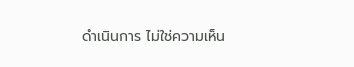ดำเนินการ ไม่ใช่ความเห็น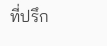ที่ปรึก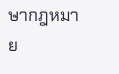ษากฎหมาย